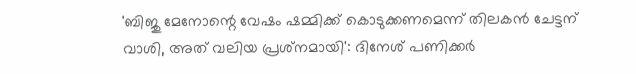'ബിജു മേനോന്റെ വേഷം ഷമ്മിക്ക് കൊടുക്കണമെന്ന് തിലകൻ ചേട്ടന് വാശി, അത് വലിയ പ്രശ്‌നമായി': ദിനേശ് പണിക്കർ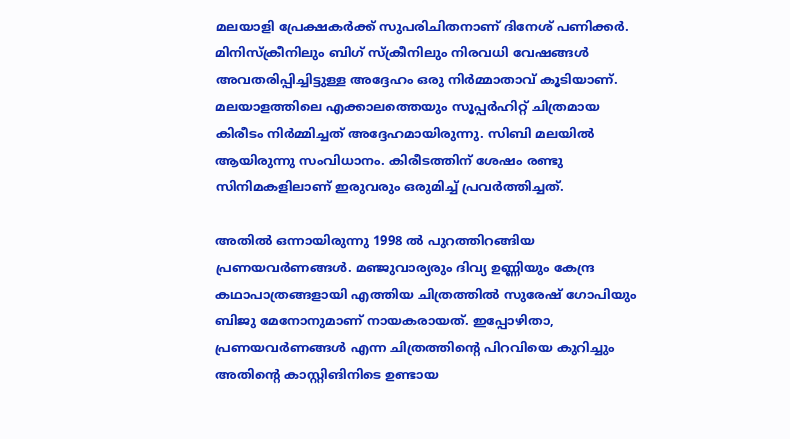മലയാളി പ്രേക്ഷകർക്ക് സുപരിചിതനാണ് ദിനേശ് പണിക്കർ. മിനിസ്‌ക്രീനിലും ബിഗ് സ്ക്രീനിലും നിരവധി വേഷങ്ങൾ അവതരിപ്പിച്ചിട്ടുള്ള അദ്ദേഹം ഒരു നിർമ്മാതാവ് കൂടിയാണ്. മലയാളത്തിലെ എക്കാലത്തെയും സൂപ്പർഹിറ്റ് ചിത്രമായ കിരീടം നിർമ്മിച്ചത് അദ്ദേഹമായിരുന്നു. സിബി മലയിൽ ആയിരുന്നു സംവിധാനം. കിരീടത്തിന് ശേഷം രണ്ടു സിനിമകളിലാണ് ഇരുവരും ഒരുമിച്ച് പ്രവർത്തിച്ചത്.

അതിൽ ഒന്നായിരുന്നു 1998 ൽ പുറത്തിറങ്ങിയ പ്രണയവർണങ്ങൾ. മഞ്ജുവാര്യരും ദിവ്യ ഉണ്ണിയും കേന്ദ്ര കഥാപാത്രങ്ങളായി എത്തിയ ചിത്രത്തിൽ സുരേഷ് ഗോപിയും ബിജു മേനോനുമാണ് നായകരായത്. ഇപ്പോഴിതാ, പ്രണയവർണങ്ങൾ എന്ന ചിത്രത്തിന്റെ പിറവിയെ കുറിച്ചും അതിന്റെ കാസ്റ്റിങിനിടെ ഉണ്ടായ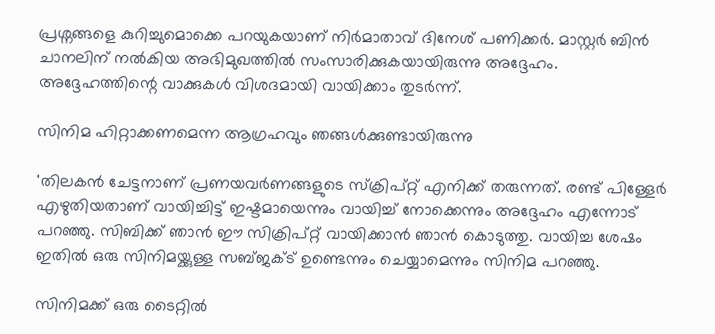പ്രശ്നങ്ങളെ കുറിച്ചുമൊക്കെ പറയുകയാണ് നിർമാതാവ് ദിനേശ് പണിക്കർ. മാസ്റ്റർ ബിൻ ചാനലിന് നൽകിയ അഭിമുഖത്തിൽ സംസാരിക്കുകയായിരുന്നു അദ്ദേഹം. അദ്ദേഹത്തിന്റെ വാക്കുകൾ വിശദമായി വായിക്കാം തുടർന്ന്.

സിനിമ ഹിറ്റാക്കണമെന്ന ആഗ്രഹവും ഞങ്ങൾക്കുണ്ടായിരുന്നു

'തിലകൻ ചേട്ടനാണ് പ്രണയവർണങ്ങളുടെ സ്ക്രിപ്റ്റ് എനിക്ക് തരുന്നത്. രണ്ട് പിള്ളേർ എഴുതിയതാണ് വായിച്ചിട്ട് ഇഷ്ടമായെന്നും വായിച്ച് നോക്കെന്നും അദ്ദേഹം എന്നോട് പറഞ്ഞു. സിബിക്ക് ഞാൻ ഈ സിക്രിപ്റ്റ് വായിക്കാൻ ഞാൻ കൊടുത്തു. വായിച്ച ശേഷം ഇതിൽ ഒരു സിനിമയ്ക്കുള്ള സബ്ജക്ട് ഉണ്ടെന്നും ചെയ്യാമെന്നും സിനിമ പറഞ്ഞു.

സിനിമക്ക് ഒരു ടൈറ്റിൽ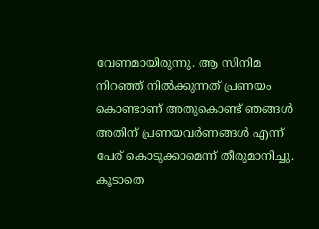വേണമായിരുന്നു. ആ സിനിമ നിറഞ്ഞ് നിൽക്കുന്നത് പ്രണയം കൊണ്ടാണ് അതുകൊണ്ട് ഞങ്ങൾ അതിന് പ്രണയവർണങ്ങൾ എന്ന് പേര് കൊടുക്കാമെന്ന് തീരുമാനിച്ചു. കൂടാതെ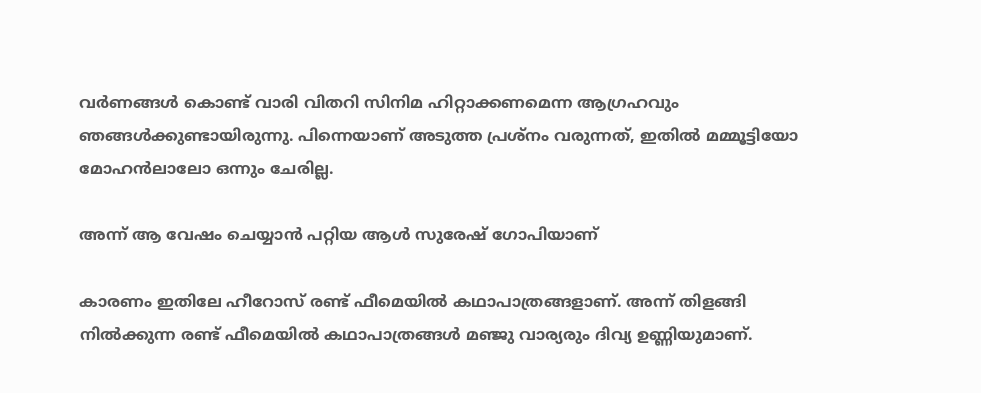വർണങ്ങൾ കൊണ്ട് വാരി വിതറി സിനിമ ഹിറ്റാക്കണമെന്ന ആഗ്രഹവും ഞങ്ങൾക്കുണ്ടായിരുന്നു. പിന്നെയാണ് അടുത്ത പ്രശ്നം വരുന്നത്, ഇതിൽ മമ്മൂട്ടിയോ മോഹൻലാലോ ഒന്നും ചേരില്ല.

അന്ന് ആ വേഷം ചെയ്യാൻ പറ്റിയ ആൾ സുരേഷ് ഗോപിയാണ്

കാരണം ഇതിലേ ഹീറോസ് രണ്ട് ഫീമെയിൽ കഥാപാത്രങ്ങളാണ്. അന്ന് തിളങ്ങി നിൽക്കുന്ന രണ്ട് ഫീമെയിൽ കഥാപാത്രങ്ങൾ മഞ്ജു വാര്യരും ദിവ്യ ഉണ്ണിയുമാണ്.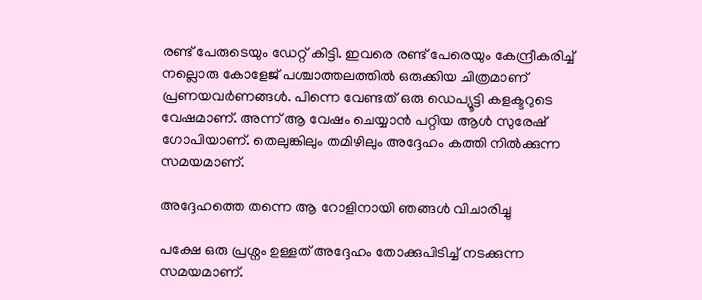രണ്ട് പേരുടെയും ഡേറ്റ് കിട്ടി. ഇവരെ രണ്ട് പേരെയും കേന്ദ്രീകരിച്ച് നല്ലൊരു കോളേജ് പശ്ചാത്തലത്തിൽ ഒരുക്കിയ ചിത്രമാണ് പ്രണയവർണങ്ങൾ. പിന്നെ വേണ്ടത് ഒരു ഡെപ്യൂട്ടി കളക്ടറുടെ വേഷമാണ്. അന്ന് ആ വേഷം ചെയ്യാൻ പറ്റിയ ആൾ സുരേഷ് ഗോപിയാണ്. തെലുങ്കിലും തമിഴിലും അദ്ദേഹം കത്തി നിൽക്കുന്ന സമയമാണ്.

അദ്ദേഹത്തെ തന്നെ ആ റോളിനായി ഞങ്ങൾ വിചാരിച്ചു

പക്ഷേ ഒരു പ്രശ്നം ഉള്ളത് അദ്ദേഹം തോക്കുപിടിച്ച് നടക്കുന്ന സമയമാണ്.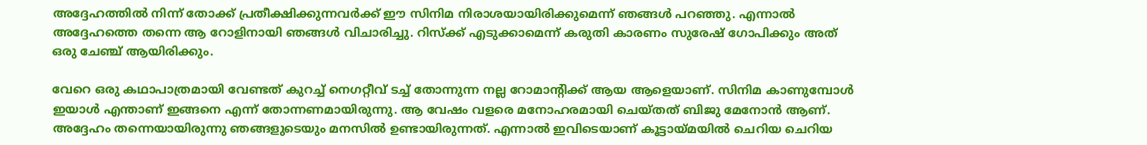അദ്ദേഹത്തിൽ നിന്ന് തോക്ക് പ്രതീക്ഷിക്കുന്നവർക്ക് ഈ സിനിമ നിരാശയായിരിക്കുമെന്ന് ഞങ്ങൾ പറഞ്ഞു. എന്നാൽ അദ്ദേഹത്തെ തന്നെ ആ റോളിനായി ഞങ്ങൾ വിചാരിച്ചു. റിസ്ക്ക് എടുക്കാമെന്ന് കരുതി കാരണം സുരേഷ് ഗോപിക്കും അത് ഒരു ചേഞ്ച് ആയിരിക്കും.

വേറെ ഒരു കഥാപാത്രമായി വേണ്ടത് കുറച്ച് നെഗറ്റീവ് ടച്ച് തോന്നുന്ന നല്ല റോമാന്റിക്ക് ആയ ആളെയാണ്. സിനിമ കാണുമ്പോൾ ഇയാൾ എന്താണ് ഇങ്ങനെ എന്ന് തോന്നണമായിരുന്നു. ആ വേഷം വളരെ മനോഹരമായി ചെയ്തത് ബിജു മേനോൻ ആണ്. അദ്ദേഹം തന്നെയായിരുന്നു ഞങ്ങളുടെയും മനസിൽ ഉണ്ടായിരുന്നത്. എന്നാൽ ഇവിടെയാണ് കൂട്ടായ്മയിൽ ചെറിയ ചെറിയ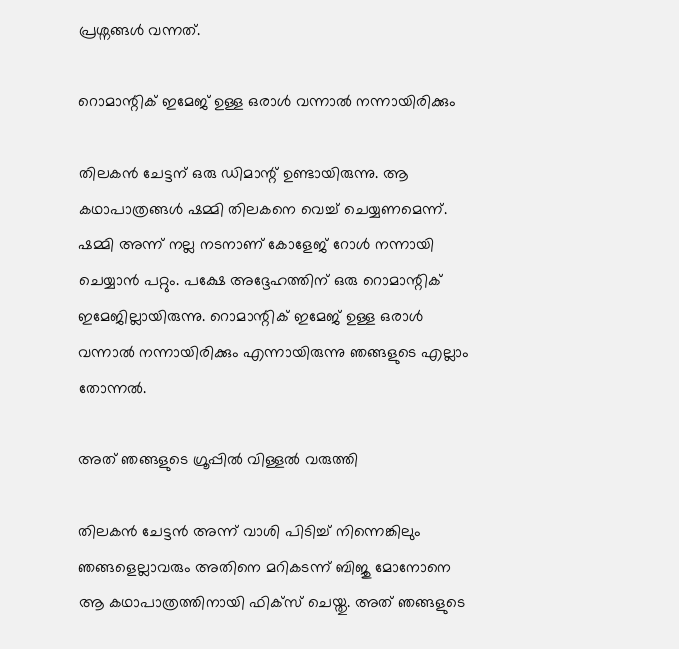പ്രശ്നങ്ങൾ വന്നത്.

റൊമാന്റിക് ഇമേജ് ഉള്ള ഒരാൾ വന്നാൽ നന്നായിരിക്കും

തിലകൻ ചേട്ടന് ഒരു ഡിമാന്റ് ഉണ്ടായിരുന്നു. ആ കഥാപാത്രങ്ങൾ ഷമ്മി തിലകനെ വെച്ച് ചെയ്യണമെന്ന്. ഷമ്മി അന്ന് നല്ല നടനാണ് കോളേജ് റോൾ നന്നായി ചെയ്യാൻ പറ്റും. പക്ഷേ അദ്ദേഹത്തിന് ഒരു റൊമാന്റിക് ഇമേജില്ലായിരുന്നു. റൊമാന്റിക് ഇമേജ് ഉള്ള ഒരാൾ വന്നാൽ നന്നായിരിക്കും എന്നായിരുന്നു ഞങ്ങളുടെ എല്ലാം തോന്നൽ.

അത് ഞങ്ങളുടെ ഗ്രൂപ്പിൽ വിള്ളൽ വരുത്തി

തിലകൻ ചേട്ടൻ അന്ന് വാശി പിടിച്ച് നിന്നെങ്കിലും ഞങ്ങളെല്ലാവരും അതിനെ മറികടന്ന് ബിജു മോനോനെ ആ കഥാപാത്രത്തിനായി ഫിക്സ് ചെയ്തു. അത് ഞങ്ങളുടെ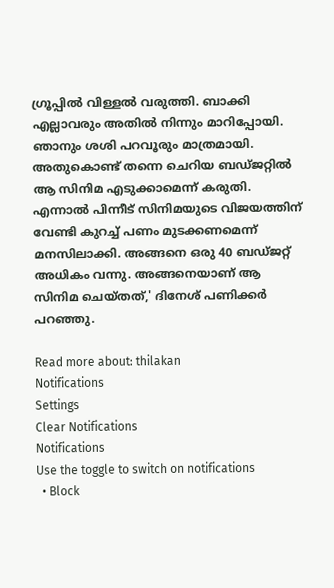ഗ്രൂപ്പിൽ വിള്ളൽ വരുത്തി. ബാക്കി എല്ലാവരും അതിൽ നിന്നും മാറിപ്പോയി. ഞാനും ശശി പറവൂരും മാത്രമായി. അതുകൊണ്ട് തന്നെ ചെറിയ ബഡ്ജറ്റിൽ ആ സിനിമ എടുക്കാമെന്ന് കരുതി. എന്നാൽ പിന്നീട് സിനിമയുടെ വിജയത്തിന് വേണ്ടി കുറച്ച് പണം മുടക്കണമെന്ന് മനസിലാക്കി. അങ്ങനെ ഒരു 40 ബഡ്ജറ്റ് അധികം വന്നു. അങ്ങനെയാണ് ആ സിനിമ ചെയ്തത്,' ദിനേശ് പണിക്കർ പറഞ്ഞു.

Read more about: thilakan
Notifications
Settings
Clear Notifications
Notifications
Use the toggle to switch on notifications
  • Block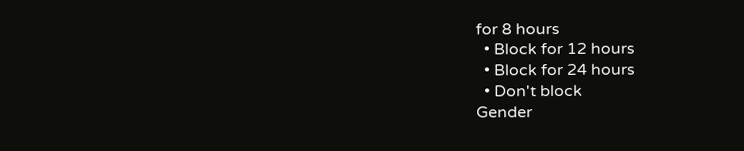for 8 hours
  • Block for 12 hours
  • Block for 24 hours
  • Don't block
Gender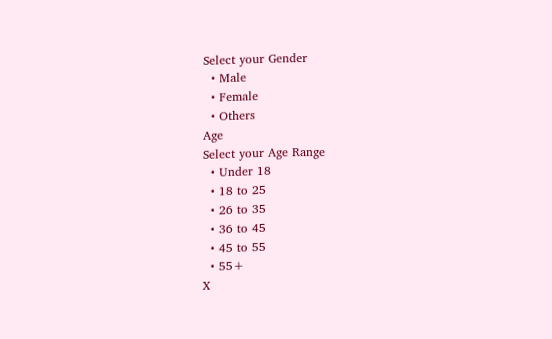Select your Gender
  • Male
  • Female
  • Others
Age
Select your Age Range
  • Under 18
  • 18 to 25
  • 26 to 35
  • 36 to 45
  • 45 to 55
  • 55+
X